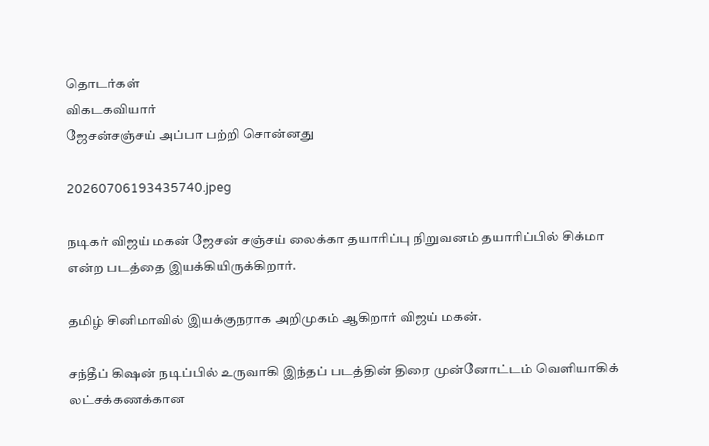தொடர்கள்
விகடகவியார்
ஜேசன்சஞ்சய் அப்பா பற்றி சொன்னது

20260706193435740.jpeg

நடிகர் விஜய் மகன் ஜேசன் சஞ்சய் லைக்கா தயாரிப்பு நிறுவனம் தயாரிப்பில் சிக்மா என்ற படத்தை இயக்கியிருக்கிறார்.

தமிழ் சினிமாவில் இயக்குநராக அறிமுகம் ஆகிறார் விஜய் மகன்.

சந்தீப் கிஷன் நடிப்பில் உருவாகி இந்தப் படத்தின் திரை முன்னோட்டம் வெளியாகிக் லட்சக்கணக்கான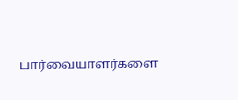பார்வையாளர்களை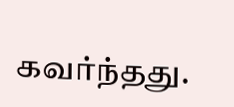கவர்ந்தது.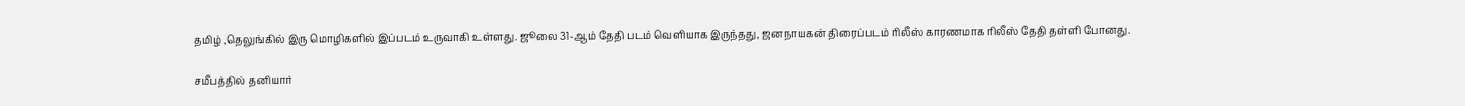தமிழ் ,தெலுங்கில் இரு மொழிகளில் இப்படம் உருவாகி உள்ளது. ஜூலை 31-ஆம் தேதி படம் வெளியாக இருந்தது, ஜனநாயகன் திரைப்படம் ரிலீஸ் காரணமாக ரிலீஸ் தேதி தள்ளி போனது.

சமீபத்தில் தனியார்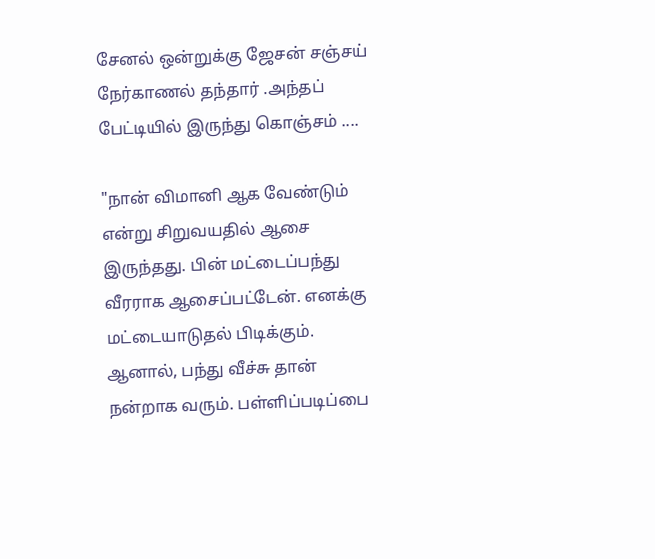சேனல் ஒன்றுக்கு ஜேசன் சஞ்சய் நேர்காணல் தந்தார் .அந்தப் பேட்டியில் இருந்து கொஞ்சம் ....

"நான் விமானி ஆக வேண்டும் என்று சிறுவயதில் ஆசை இருந்தது. பின் மட்டைப்பந்து வீரராக ஆசைப்பட்டேன். எனக்கு மட்டையாடுதல் பிடிக்கும். ஆனால், பந்து வீச்சு தான் நன்றாக வரும். பள்ளிப்படிப்பை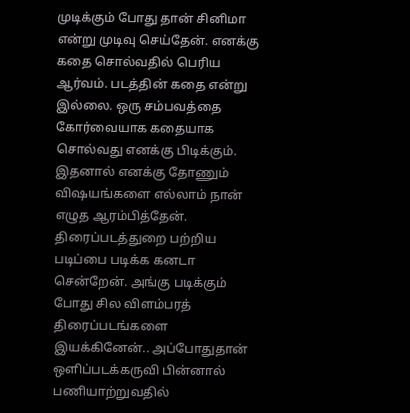முடிக்கும் போது தான் சினிமா என்று முடிவு செய்தேன். எனக்கு கதை சொல்வதில் பெரிய ஆர்வம். படத்தின் கதை என்று இல்லை. ஒரு சம்பவத்தை கோர்வையாக கதையாக சொல்வது எனக்கு பிடிக்கும். இதனால் எனக்கு தோணும் விஷயங்களை எல்லாம் நான் எழுத ஆரம்பித்தேன். திரைப்படத்துறை பற்றிய படிப்பை படிக்க கனடா சென்றேன். அங்கு படிக்கும் போது சில விளம்பரத் திரைப்படங்களை இயக்கினேன்.. அப்போதுதான் ஒளிப்படக்கருவி பின்னால் பணியாற்றுவதில்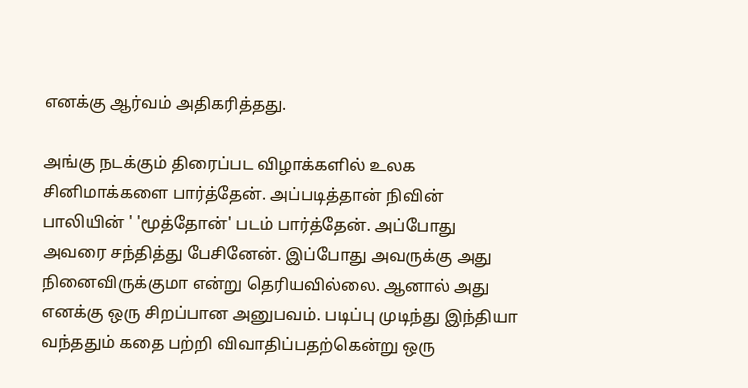எனக்கு ஆர்வம் அதிகரித்தது.

அங்கு நடக்கும் திரைப்பட விழாக்களில் உலக சினிமாக்களை பார்த்தேன். அப்படித்தான் நிவின் பாலியின் ' 'மூத்தோன்' படம் பார்த்தேன். அப்போது அவரை சந்தித்து பேசினேன். இப்போது அவருக்கு அது நினைவிருக்குமா என்று தெரியவில்லை. ஆனால் அது எனக்கு ஒரு சிறப்பான அனுபவம். படிப்பு முடிந்து இந்தியா வந்ததும் கதை பற்றி விவாதிப்பதற்கென்று ஒரு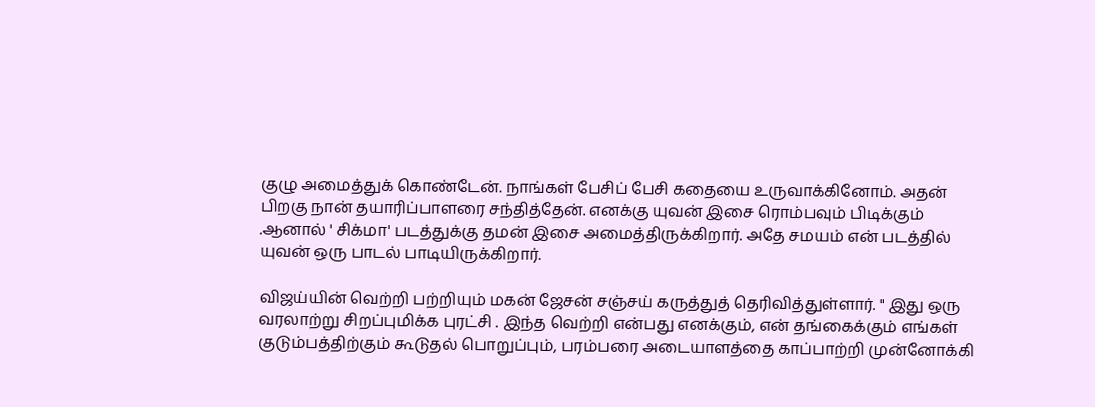குழு அமைத்துக் கொண்டேன். நாங்கள் பேசிப் பேசி கதையை உருவாக்கினோம். அதன் பிறகு நான் தயாரிப்பாளரை சந்தித்தேன். எனக்கு யுவன் இசை ரொம்பவும் பிடிக்கும் .ஆனால் ' சிக்மா' படத்துக்கு தமன் இசை அமைத்திருக்கிறார். அதே சமயம் என் படத்தில் யுவன் ஒரு பாடல் பாடியிருக்கிறார்.

விஜய்யின் வெற்றி பற்றியும் மகன் ஜேசன் சஞ்சய் கருத்துத் தெரிவித்துள்ளார். " இது ஒரு வரலாற்று சிறப்புமிக்க புரட்சி . இந்த வெற்றி என்பது எனக்கும், என் தங்கைக்கும் எங்கள் குடும்பத்திற்கும் கூடுதல் பொறுப்பும், பரம்பரை அடையாளத்தை காப்பாற்றி முன்னோக்கி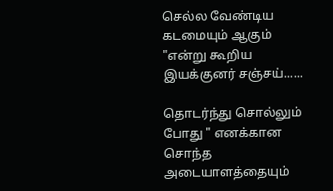செல்ல வேண்டிய கடமையும் ஆகும் "என்று கூறிய இயக்குனர் சஞ்சய்......

தொடர்ந்து சொல்லும் போது " எனக்கான சொந்த அடையாளத்தையும்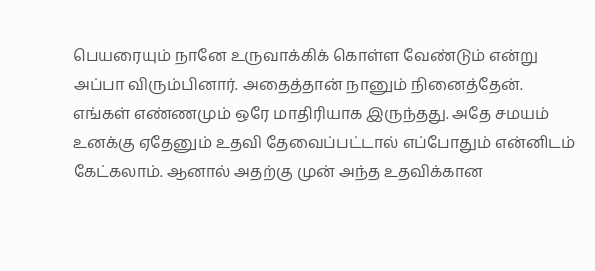பெயரையும் நானே உருவாக்கிக் கொள்ள வேண்டும் என்று அப்பா விரும்பினார். அதைத்தான் நானும் நினைத்தேன். எங்கள் எண்ணமும் ஒரே மாதிரியாக இருந்தது. அதே சமயம் உனக்கு ஏதேனும் உதவி தேவைப்பட்டால் எப்போதும் என்னிடம் கேட்கலாம். ஆனால் அதற்கு முன் அந்த உதவிக்கான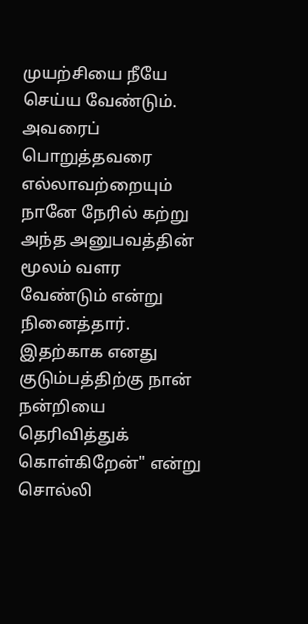முயற்சியை நீயே செய்ய வேண்டும். அவரைப் பொறுத்தவரை எல்லாவற்றையும் நானே நேரில் கற்று அந்த அனுபவத்தின் மூலம் வளர வேண்டும் என்று நினைத்தார். இதற்காக எனது குடும்பத்திற்கு நான் நன்றியை தெரிவித்துக் கொள்கிறேன்" என்று சொல்லி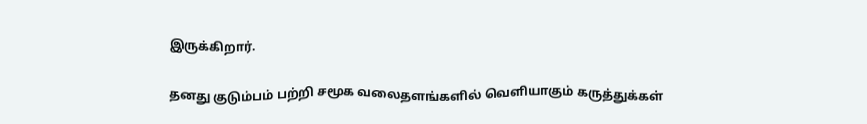இருக்கிறார்.

தனது குடும்பம் பற்றி சமூக வலைதளங்களில் வெளியாகும் கருத்துக்கள்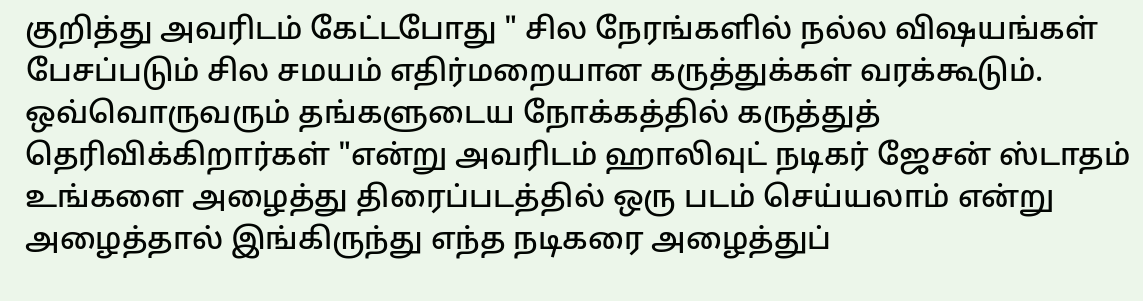குறித்து அவரிடம் கேட்டபோது " சில நேரங்களில் நல்ல விஷயங்கள் பேசப்படும் சில சமயம் எதிர்மறையான கருத்துக்கள் வரக்கூடும். ஒவ்வொருவரும் தங்களுடைய நோக்கத்தில் கருத்துத் தெரிவிக்கிறார்கள் "என்று அவரிடம் ஹாலிவுட் நடிகர் ஜேசன் ஸ்டாதம் உங்களை அழைத்து திரைப்படத்தில் ஒரு படம் செய்யலாம் என்று அழைத்தால் இங்கிருந்து எந்த நடிகரை அழைத்துப்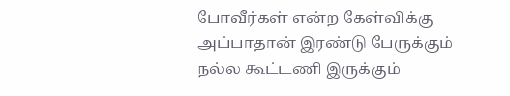போவீர்கள் என்ற கேள்விக்கு அப்பாதான் இரண்டு பேருக்கும் நல்ல கூட்டணி இருக்கும்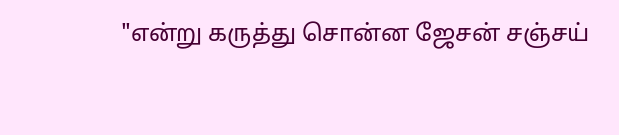"என்று கருத்து சொன்ன ஜேசன் சஞ்சய்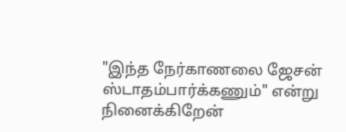"இந்த நேர்காணலை ஜேசன் ஸ்டாதம்பார்க்கணும்" என்று நினைக்கிறேன்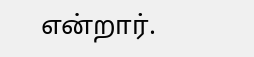என்றார்.